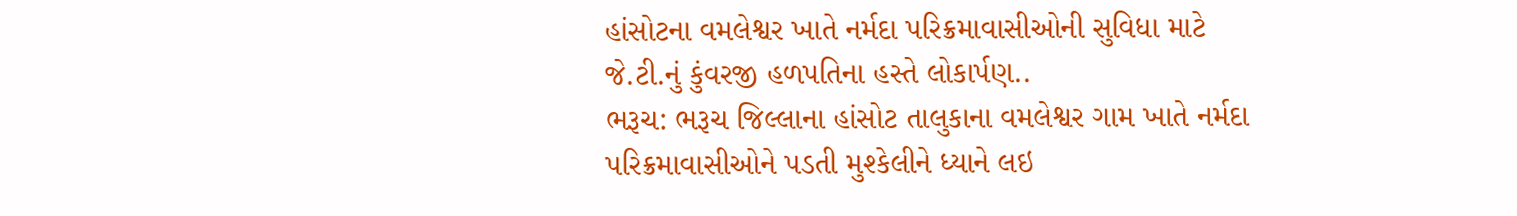હાંસોટના વમલેશ્વર ખાતે નર્મદા પરિક્રમાવાસીઓની સુવિધા માટે જે.ટી.નું કુંવરજી હળપતિના હસ્તે લોકાર્પણ..
ભરૂચ: ભરૂચ જિલ્લાના હાંસોટ તાલુકાના વમલેશ્વર ગામ ખાતે નર્મદા પરિક્રમાવાસીઓને પડતી મુશ્કેલીને ધ્યાને લઇ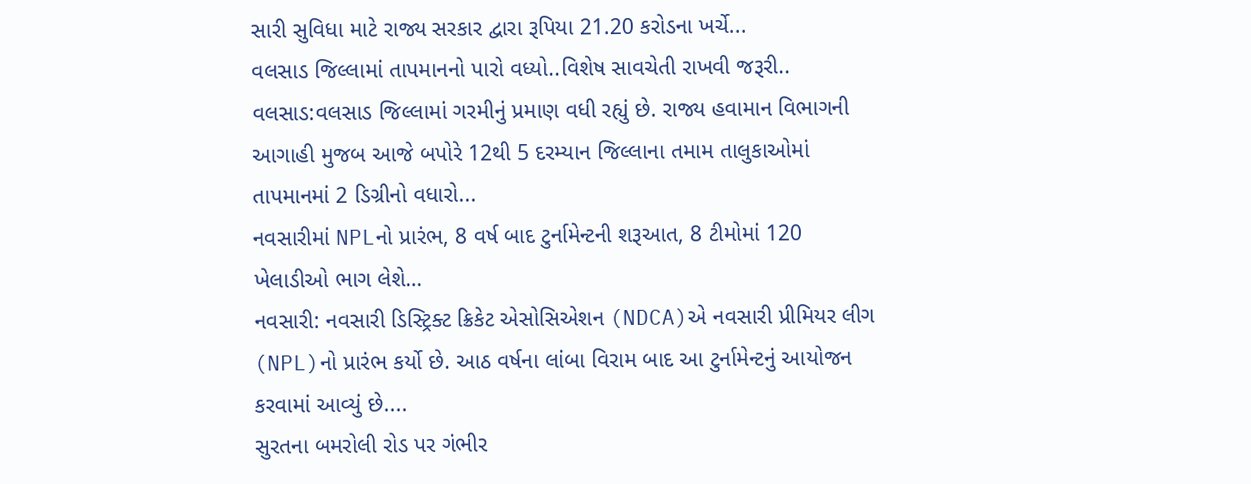સારી સુવિધા માટે રાજ્ય સરકાર દ્વારા રૂપિયા 21.20 કરોડના ખર્ચે...
વલસાડ જિલ્લામાં તાપમાનનો પારો વધ્યો..વિશેષ સાવચેતી રાખવી જરૂરી..
વલસાડ:વલસાડ જિલ્લામાં ગરમીનું પ્રમાણ વધી રહ્યું છે. રાજ્ય હવામાન વિભાગની આગાહી મુજબ આજે બપોરે 12થી 5 દરમ્યાન જિલ્લાના તમામ તાલુકાઓમાં તાપમાનમાં 2 ડિગ્રીનો વધારો...
નવસારીમાં NPLનો પ્રારંભ, 8 વર્ષ બાદ ટુર્નામેન્ટની શરૂઆત, 8 ટીમોમાં 120 ખેલાડીઓ ભાગ લેશે…
નવસારી: નવસારી ડિસ્ટ્રિક્ટ ક્રિકેટ એસોસિએશન (NDCA)એ નવસારી પ્રીમિયર લીગ (NPL)નો પ્રારંભ કર્યો છે. આઠ વર્ષના લાંબા વિરામ બાદ આ ટુર્નામેન્ટનું આયોજન કરવામાં આવ્યું છે....
સુરતના બમરોલી રોડ પર ગંભીર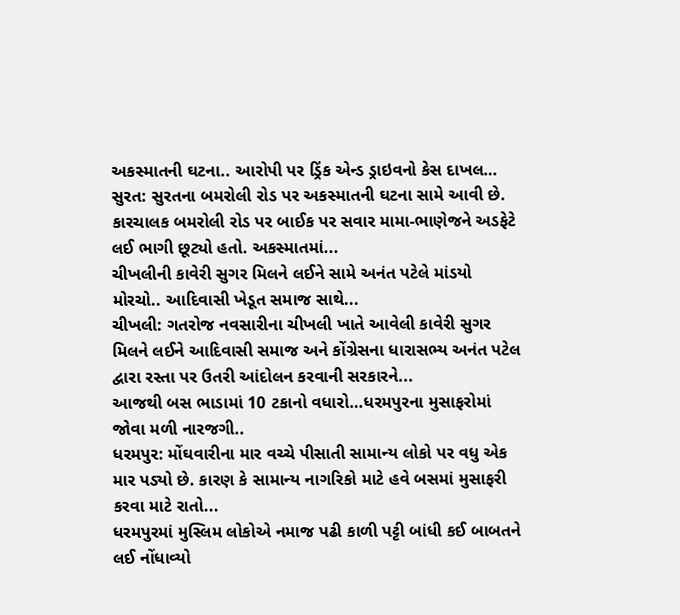અકસ્માતની ઘટના.. આરોપી પર ડ્રિંક એન્ડ ડ્રાઇવનો કેસ દાખલ…
સુરત: સુરતના બમરોલી રોડ પર અકસ્માતની ઘટના સામે આવી છે. કારચાલક બમરોલી રોડ પર બાઈક પર સવાર મામા-ભાણેજને અડફેટે લઈ ભાગી છૂટ્યો હતો. અકસ્માતમાં...
ચીખલીની કાવેરી સુગર મિલને લઈને સામે અનંત પટેલે માંડયો મોરચો.. આદિવાસી ખેડૂત સમાજ સાથે...
ચીખલી: ગતરોજ નવસારીના ચીખલી ખાતે આવેલી કાવેરી સુગર મિલને લઈને આદિવાસી સમાજ અને કોંગ્રેસના ધારાસભ્ય અનંત પટેલ દ્વારા રસ્તા પર ઉતરી આંદોલન કરવાની સરકારને...
આજથી બસ ભાડામાં 10 ટકાનો વધારો…ધરમપુરના મુસાફરોમાં જોવા મળી નારજગી..
ધરમપુર: મોંઘવારીના માર વચ્ચે પીસાતી સામાન્ય લોકો પર વધુ એક માર પડ્યો છે. કારણ કે સામાન્ય નાગરિકો માટે હવે બસમાં મુસાફરી કરવા માટે રાતો...
ધરમપુરમાં મુસ્લિમ લોકોએ નમાજ પઢી કાળી પટ્ટી બાંધી કઈ બાબતને લઈ નોંધાવ્યો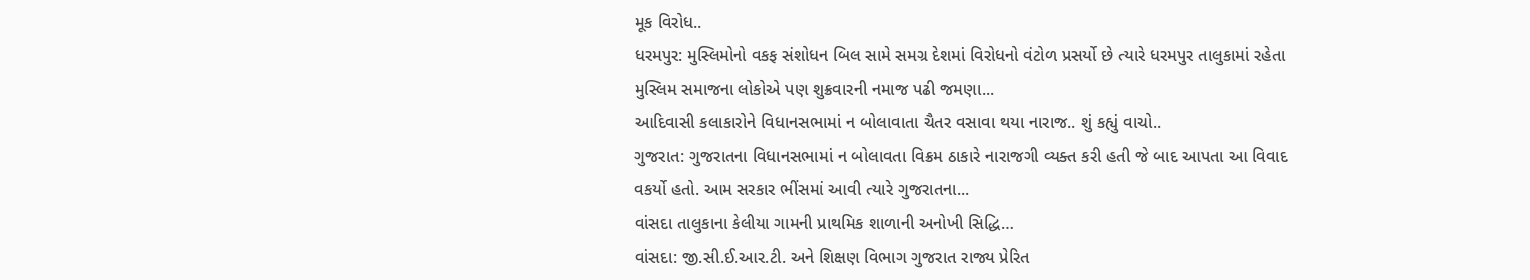મૂક વિરોધ..
ધરમપુર: મુસ્લિમોનો વકફ સંશોધન બિલ સામે સમગ્ર દેશમાં વિરોધનો વંટોળ પ્રસર્યો છે ત્યારે ધરમપુર તાલુકામાં રહેતા મુસ્લિમ સમાજના લોકોએ પણ શુક્રવારની નમાજ પઢી જમણા...
આદિવાસી કલાકારોને વિધાનસભામાં ન બોલાવાતા ચૈતર વસાવા થયા નારાજ.. શું કહ્યું વાચો..
ગુજરાત: ગુજરાતના વિધાનસભામાં ન બોલાવતા વિક્રમ ઠાકારે નારાજગી વ્યક્ત કરી હતી જે બાદ આપતા આ વિવાદ વકર્યો હતો. આમ સરકાર ભીંસમાં આવી ત્યારે ગુજરાતના...
વાંસદા તાલુકાના કેલીયા ગામની પ્રાથમિક શાળાની અનોખી સિદ્ધિ…
વાંસદા: જી.સી.ઈ.આર.ટી. અને શિક્ષણ વિભાગ ગુજરાત રાજ્ય પ્રેરિત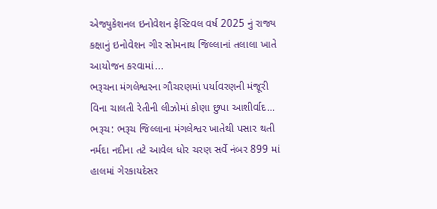એજ્યુકેશનલ ઇનોવેશન ફેસ્ટિવલ વર્ષ 2025 નું રાજ્ય કક્ષાનું ઇનોવેશન ગીર સોમનાથ જિલ્લાનાં તલાલા ખાતે આયોજન કરવામાં...
ભરૂચના મંગલેશ્વરના ગૌચરણમાં પર્યાવરણની મંજૂરી વિના ચાલતી રેતીની લીઝોમાં કોણા છુપા આશીર્વાદ…
ભરૂચ: ભરૂચ જિલ્લાના મંગલેશ્વર ખાતેથી પસાર થતી નર્મદા નદીના તટે આવેલ ધોર ચરણ સર્વે નંબર 899 માં હાલમાં ગેરકાયદેસર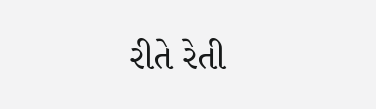રીતે રેતી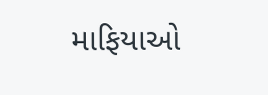માફિયાઓ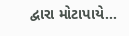દ્વારા મોટાપાયે...